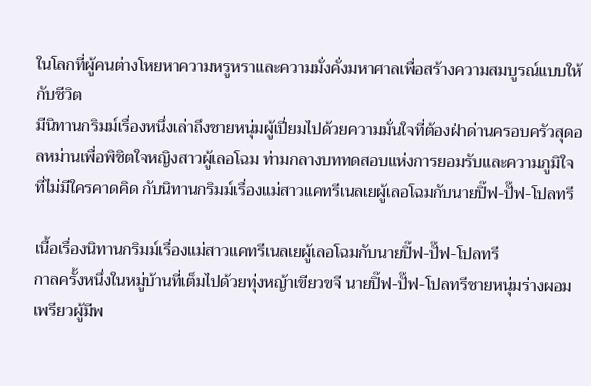ในโลกที่ผู้คนต่างโหยหาความหรูหราและความมั่งคั่งมหาศาลเพื่อสร้างความสมบูรณ์แบบให้กับชีวิต
มีนิทานกริมม์เรื่องหนึ่งเล่าถึงชายหนุ่มผู้เปี่ยมไปด้วยความมั่นใจที่ต้องฝ่าด่านครอบครัวสุดอลหม่านเพื่อพิชิตใจหญิงสาวผู้เลอโฉม ท่ามกลางบททดสอบแห่งการยอมรับและความภูมิใจที่ไม่มีใครคาดคิด กับนิทานกริมม์เรื่องแม่สาวแคทรีเนลเยผู้เลอโฉมกับนายปิ๊ฟ-ปั๊ฟ-โปลทรี

เนื้อเรื่องนิทานกริมม์เรื่องแม่สาวแคทรีเนลเยผู้เลอโฉมกับนายปิ๊ฟ-ปั๊ฟ-โปลทรี
กาลครั้งหนึ่งในหมู่บ้านที่เต็มไปด้วยทุ่งหญ้าเขียวขจี นายปิ๊ฟ-ปั๊ฟ-โปลทรีชายหนุ่มร่างผอมเพรียวผู้มีพ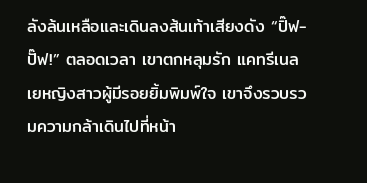ลังล้นเหลือและเดินลงส้นเท้าเสียงดัง “ปิ๊ฟ-ปั๊ฟ!” ตลอดเวลา เขาตกหลุมรัก แคทรีเนลเยหญิงสาวผู้มีรอยยิ้มพิมพ์ใจ เขาจึงรวบรวมความกล้าเดินไปที่หน้า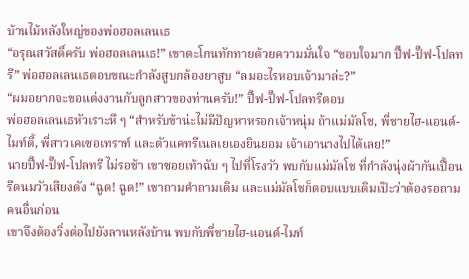บ้านไม้หลังใหญ่ของพ่อฮอลเลนเธ
“อรุณสวัสดิ์ครับ พ่อฮอลเลนเธ!” เขาตะโกนทักทายด้วยความมั่นใจ “ขอบใจมาก ปิ๊ฟ-ปั๊ฟ-โปลทรี” พ่อฮอลเลนเธตอบขณะกำลังสูบกล้องยาสูบ “ลมอะไรหอบเจ้ามาล่ะ?”
“ผมอยากจะขอแต่งงานกับลูกสาวของท่านครับ!” ปิ๊ฟ-ปั๊ฟ-โปลทรีตอบ
พ่อฮอลเลนเธหัวเราะหึ ๆ “สำหรับข้าน่ะไม่มีปัญหาหรอกเจ้าหนุ่ม ถ้าแม่มัลโช, พี่ชายไฮ-แอนด์-ไมท์ตี้, พี่สาวเคเซอเทราท์ และตัวแคทรีเนลเยเองยินยอม เจ้าเอานางไปได้เลย!”
นายปิ๊ฟ-ปั๊ฟ-โปลทรี ไม่รอช้า เขาซอยเท้าฉับ ๆ ไปที่โรงวัว พบกับแม่มัลโช ที่กำลังนุ่งผ้ากันเปื้อนรีดนมวัวเสียงดัง “ฉูด! ฉูด!” เขาถามคำถามเดิม และแม่มัลโชก็ตอบแบบเดิมเป๊ะว่าต้องรอถามคนอื่นก่อน
เขาจึงต้องวิ่งต่อไปยังลานหลังบ้าน พบกับพี่ชายไฮ-แอนด์-ไมท์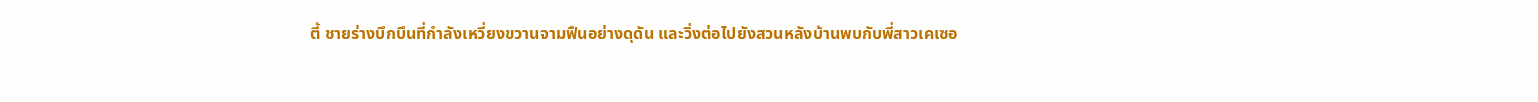ตี้ ชายร่างบึกบึนที่กำลังเหวี่ยงขวานจามฟืนอย่างดุดัน และวิ่งต่อไปยังสวนหลังบ้านพบกับพี่สาวเคเซอ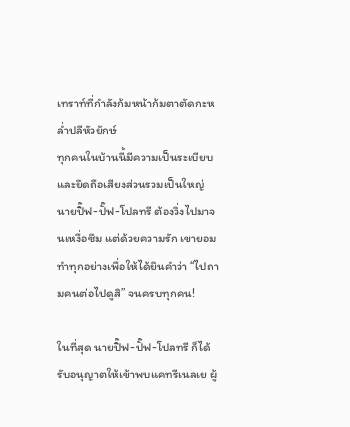เทราท์ที่กำลังก้มหน้าก้มตาตัดกะหล่ำปลีหัวยักษ์
ทุกคนในบ้านนี้มีความเป็นระเบียบและยึดถือเสียงส่วนรวมเป็นใหญ่ นายปิ๊ฟ-ปั๊ฟ-โปลทรี ต้องวิ่งไปมาจนเหงื่อซึม แต่ด้วยความรัก เขายอมทำทุกอย่างเพื่อให้ได้ยินคำว่า “ไปถามคนต่อไปดูสิ” จนครบทุกคน!

ในที่สุด นายปิ๊ฟ-ปั๊ฟ-โปลทรี ก็ได้รับอนุญาตให้เข้าพบแคทรีเนลเย ผู้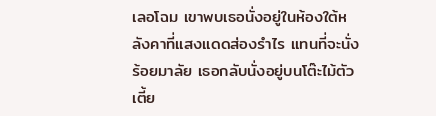เลอโฉม เขาพบเธอนั่งอยู่ในห้องใต้หลังคาที่แสงแดดส่องรำไร แทนที่จะนั่งร้อยมาลัย เธอกลับนั่งอยู่บนโต๊ะไม้ตัวเตี้ย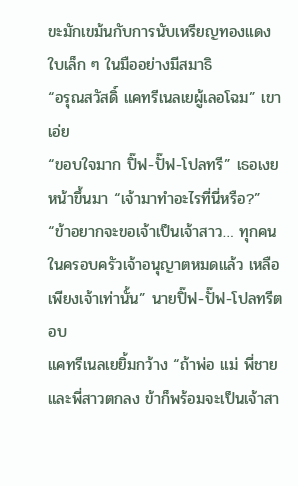ขะมักเขม้นกับการนับเหรียญทองแดงใบเล็ก ๆ ในมืออย่างมีสมาธิ
“อรุณสวัสดิ์ แคทรีเนลเยผู้เลอโฉม” เขาเอ่ย
“ขอบใจมาก ปิ๊ฟ-ปั๊ฟ-โปลทรี” เธอเงยหน้าขึ้นมา “เจ้ามาทำอะไรที่นี่หรือ?”
“ข้าอยากจะขอเจ้าเป็นเจ้าสาว… ทุกคนในครอบครัวเจ้าอนุญาตหมดแล้ว เหลือเพียงเจ้าเท่านั้น” นายปิ๊ฟ-ปั๊ฟ-โปลทรีตอบ
แคทรีเนลเยยิ้มกว้าง “ถ้าพ่อ แม่ พี่ชาย และพี่สาวตกลง ข้าก็พร้อมจะเป็นเจ้าสา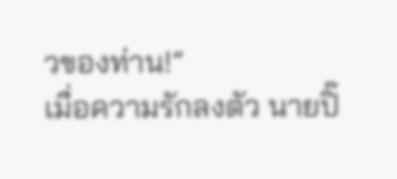วของท่าน!”
เมื่อความรักลงตัว นายปิ๊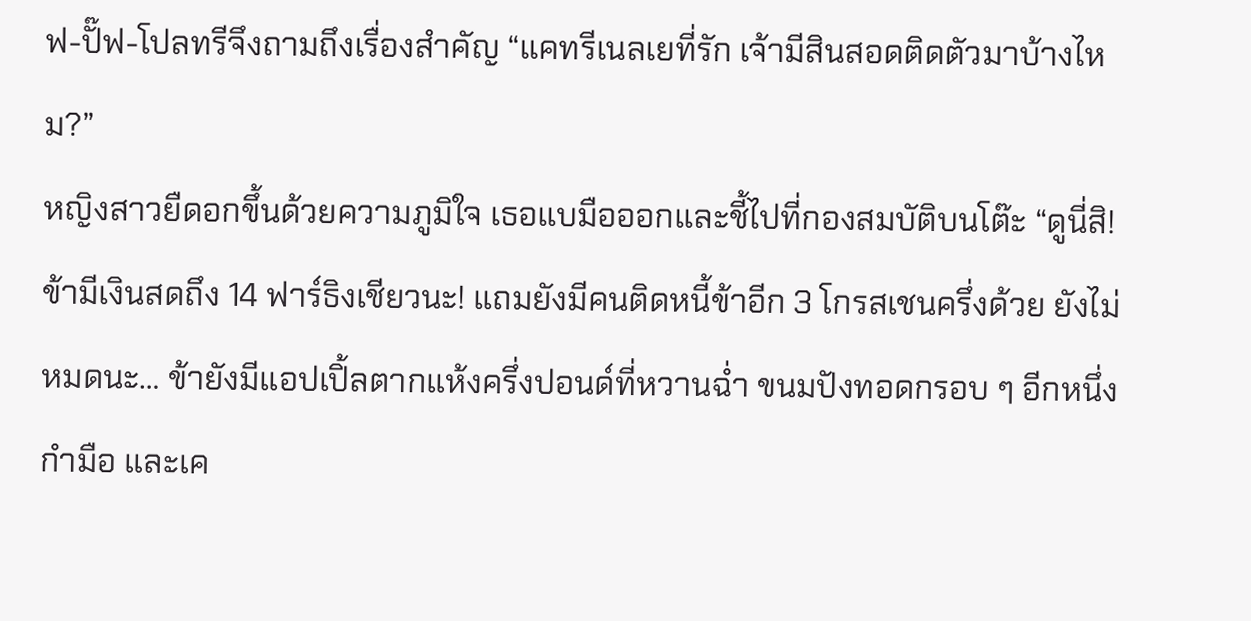ฟ-ปั๊ฟ-โปลทรีจึงถามถึงเรื่องสำคัญ “แคทรีเนลเยที่รัก เจ้ามีสินสอดติดตัวมาบ้างไหม?”
หญิงสาวยืดอกขึ้นด้วยความภูมิใจ เธอแบมือออกและชี้ไปที่กองสมบัติบนโต๊ะ “ดูนี่สิ! ข้ามีเงินสดถึง 14 ฟาร์ธิงเชียวนะ! แถมยังมีคนติดหนี้ข้าอีก 3 โกรสเชนครึ่งด้วย ยังไม่หมดนะ… ข้ายังมีแอปเปิ้ลตากแห้งครึ่งปอนด์ที่หวานฉ่ำ ขนมปังทอดกรอบ ๆ อีกหนึ่งกำมือ และเค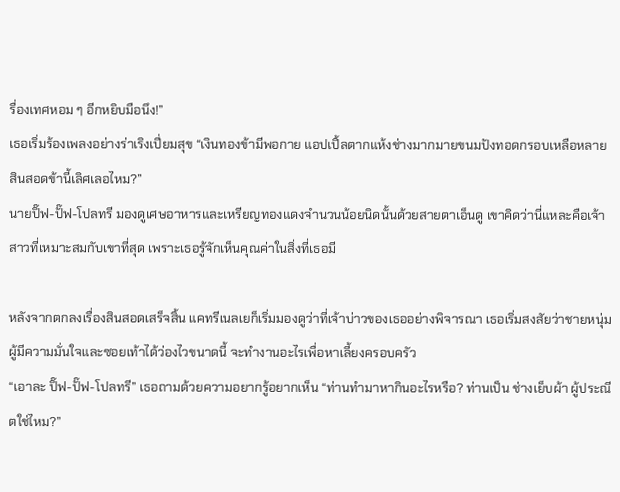รื่องเทศหอม ๆ อีกหยิบมือนึง!”
เธอเริ่มร้องเพลงอย่างร่าเริงเปี่ยมสุข “เงินทองข้ามีพอกาย แอปเปิ้ลตากแห้งช่างมากมายขนมปังทอดกรอบเหลือหลาย สินสอดข้านี้เลิศเลอไหม?”
นายปิ๊ฟ-ปั๊ฟ-โปลทรี มองดูเศษอาหารและเหรียญทองแดงจำนวนน้อยนิดนั้นด้วยสายตาเอ็นดู เขาคิดว่านี่แหละคือเจ้าสาวที่เหมาะสมกับเขาที่สุด เพราะเธอรู้จักเห็นคุณค่าในสิ่งที่เธอมี

หลังจากตกลงเรื่องสินสอดเสร็จสิ้น แคทรีเนลเยก็เริ่มมองดูว่าที่เจ้าบ่าวของเธออย่างพิจารณา เธอเริ่มสงสัยว่าชายหนุ่มผู้มีความมั่นใจและซอยเท้าได้ว่องไวขนาดนี้ จะทำงานอะไรเพื่อหาเลี้ยงครอบครัว
“เอาละ ปิ๊ฟ-ปั๊ฟ-โปลทรี” เธอถามด้วยความอยากรู้อยากเห็น “ท่านทำมาหากินอะไรหรือ? ท่านเป็น ช่างเย็บผ้า ผู้ประณีตใช่ไหม?”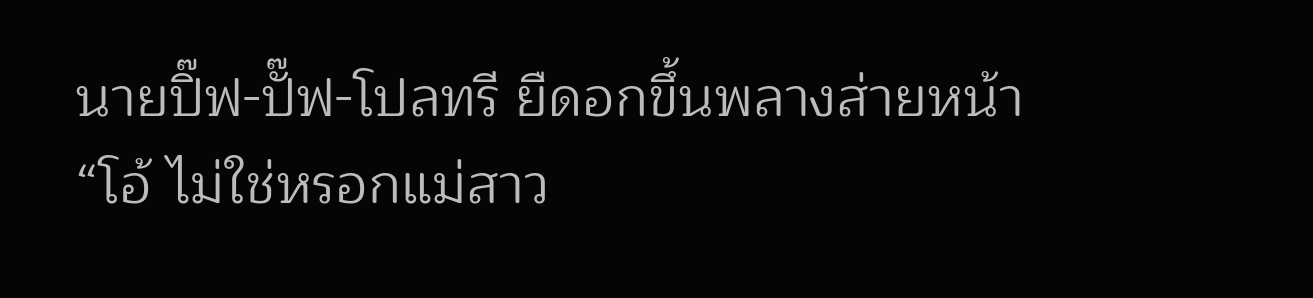นายปิ๊ฟ-ปั๊ฟ-โปลทรี ยืดอกขึ้นพลางส่ายหน้า “โอ้ ไม่ใช่หรอกแม่สาว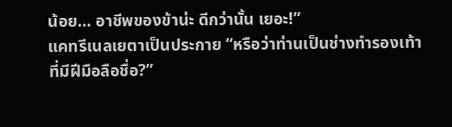น้อย… อาชีพของข้าน่ะ ดีกว่านั้น เยอะ!”
แคทรีเนลเยตาเป็นประกาย “หรือว่าท่านเป็นช่างทำรองเท้า ที่มีฝีมือลือชื่อ?”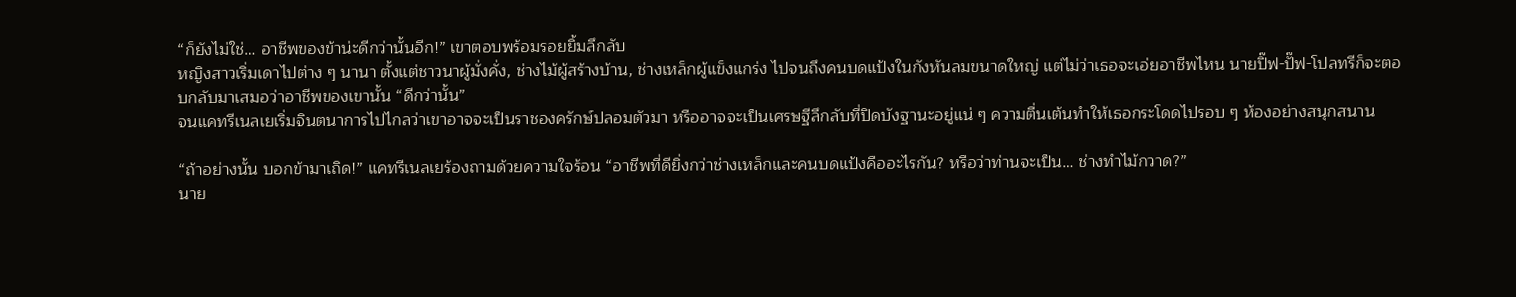“ก็ยังไม่ใช่… อาชีพของข้าน่ะดีกว่านั้นอีก!” เขาตอบพร้อมรอยยิ้มลึกลับ
หญิงสาวเริ่มเดาไปต่าง ๆ นานา ตั้งแต่ชาวนาผู้มั่งคั่ง, ช่างไม้ผู้สร้างบ้าน, ช่างเหล็กผู้แข็งแกร่ง ไปจนถึงคนบดแป้งในกังหันลมขนาดใหญ่ แต่ไม่ว่าเธอจะเอ่ยอาชีพไหน นายปิ๊ฟ-ปั๊ฟ-โปลทรีก็จะตอบกลับมาเสมอว่าอาชีพของเขานั้น “ดีกว่านั้น”
จนแคทรีเนลเยเริ่มจินตนาการไปไกลว่าเขาอาจจะเป็นราชองครักษ์ปลอมตัวมา หรืออาจจะเป็นเศรษฐีลึกลับที่ปิดบังฐานะอยู่แน่ ๆ ความตื่นเต้นทำให้เธอกระโดดไปรอบ ๆ ห้องอย่างสนุกสนาน

“ถ้าอย่างนั้น บอกข้ามาเถิด!” แคทรีเนลเยร้องถามด้วยความใจร้อน “อาชีพที่ดียิ่งกว่าช่างเหล็กและคนบดแป้งคืออะไรกัน? หรือว่าท่านจะเป็น… ช่างทำไม้กวาด?”
นาย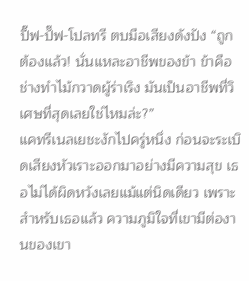ปิ๊ฟ-ปั๊ฟ-โปลทรี ตบมือเสียงดังปัง “ถูกต้องแล้ว! นั่นแหละอาชีพของข้า ข้าคือช่างทำไม้กวาดผู้ร่าเริง มันเป็นอาชีพที่วิเศษที่สุดเลยใช่ไหมล่ะ?”
แคทรีเนลเยชะงักไปครู่หนึ่ง ก่อนจะระเบิดเสียงหัวเราะออกมาอย่างมีความสุข เธอไม่ได้ผิดหวังเลยแม้แต่นิดเดียว เพราะสำหรับเธอแล้ว ความภูมิใจที่เขามีต่องานของเขา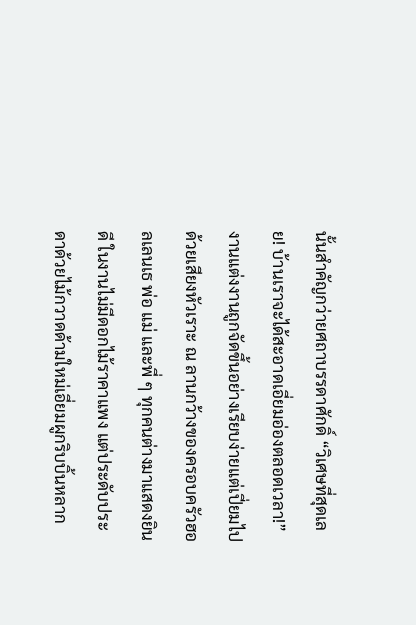นั้นสำคัญกว่ายศถาบรรดาศักดิ์ “วิเศษที่สุดเลย! บ้านเราจะได้สะอาดเอี่ยมอ่องตลอดเวลา!”
งานแต่งงานถูกจัดขึ้นอย่างเรียบง่ายแต่เปี่ยมไปด้วยเสียงหัวเราะ ณ ลานกว้างของครอบครัวฮอลเลนเธ พ่อ แม่ และพี่ ๆ ทุกคนต่างมาแสดงยินดี ในงานไม่มีดอกไม้ราคาแพง แต่ประดับประดาด้วยไม้กวาดด้ามใหม่เอี่ยมผูกริบบิ้นหลาก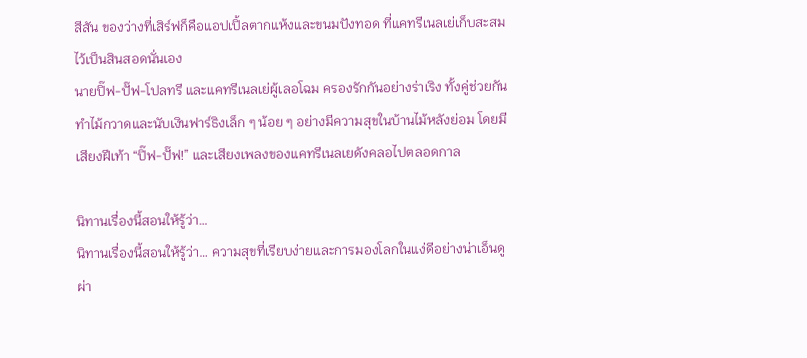สีสัน ของว่างที่เสิร์ฟก็คือแอปเปิ้ลตากแห้งและขนมปังทอด ที่แคทรีเนลเย่เก็บสะสมไว้เป็นสินสอดนั่นเอง
นายปิ๊ฟ-ปั๊ฟ-โปลทรี และแคทรีเนลเย่ผู้เลอโฉม ครองรักกันอย่างร่าเริง ทั้งคู่ช่วยกันทำไม้กวาดและนับเงินฟาร์ธิงเล็ก ๆ น้อย ๆ อย่างมีความสุขในบ้านไม้หลังย่อม โดยมีเสียงฝีเท้า “ปิ๊ฟ-ปั๊ฟ!” และเสียงเพลงของแคทรีเนลเยดังคลอไปตลอดกาล

นิทานเรื่องนี้สอนให้รู้ว่า…
นิทานเรื่องนี้สอนให้รู้ว่า… ความสุขที่เรียบง่ายและการมองโลกในแง่ดีอย่างน่าเอ็นดู ผ่า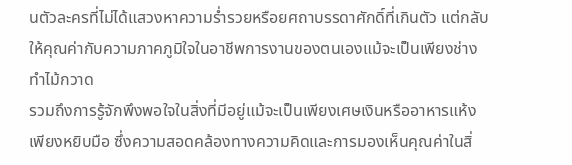นตัวละครที่ไม่ได้แสวงหาความร่ำรวยหรือยศถาบรรดาศักดิ์ที่เกินตัว แต่กลับให้คุณค่ากับความภาคภูมิใจในอาชีพการงานของตนเองแม้จะเป็นเพียงช่างทำไม้กวาด
รวมถึงการรู้จักพึงพอใจในสิ่งที่มีอยู่แม้จะเป็นเพียงเศษเงินหรืออาหารแห้งเพียงหยิบมือ ซึ่งความสอดคล้องทางความคิดและการมองเห็นคุณค่าในสิ่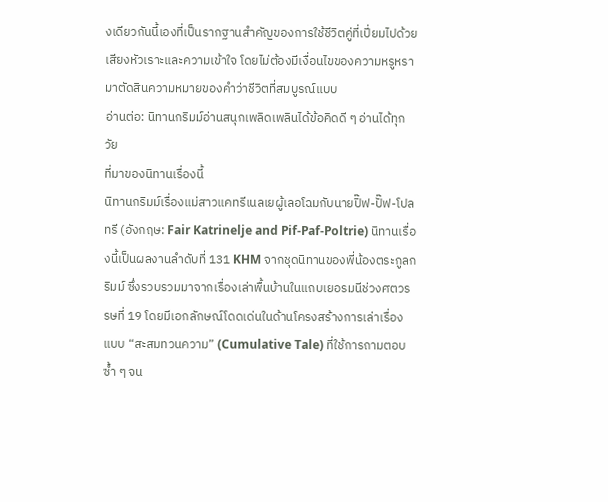งเดียวกันนี้เองที่เป็นรากฐานสำคัญของการใช้ชีวิตคู่ที่เปี่ยมไปด้วยเสียงหัวเราะและความเข้าใจ โดยไม่ต้องมีเงื่อนไขของความหรูหรามาตัดสินความหมายของคำว่าชีวิตที่สมบูรณ์แบบ
อ่านต่อ: นิทานกริมม์อ่านสนุกเพลิดเพลินได้ข้อคิดดี ๆ อ่านได้ทุกวัย
ที่มาของนิทานเรื่องนี้
นิทานกริมม์เรื่องแม่สาวแคทรีเนลเยผู้เลอโฉมกับนายปิ๊ฟ-ปั๊ฟ-โปลทรี (อังกฤษ: Fair Katrinelje and Pif-Paf-Poltrie) นิทานเรื่องนี้เป็นผลงานลำดับที่ 131 KHM จากชุดนิทานของพี่น้องตระกูลกริมม์ ซึ่งรวบรวมมาจากเรื่องเล่าพื้นบ้านในแถบเยอรมนีช่วงศตวรรษที่ 19 โดยมีเอกลักษณ์โดดเด่นในด้านโครงสร้างการเล่าเรื่องแบบ “สะสมทวนความ” (Cumulative Tale) ที่ใช้การถามตอบซ้ำ ๆ จน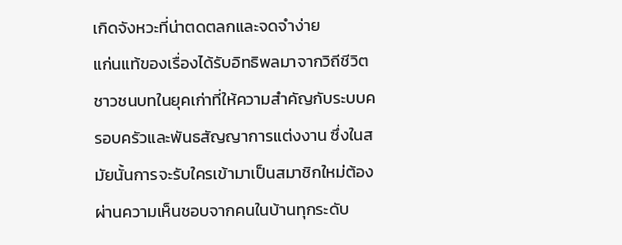เกิดจังหวะที่น่าตดตลกและจดจำง่าย
แก่นแท้ของเรื่องได้รับอิทธิพลมาจากวิถีชีวิตชาวชนบทในยุคเก่าที่ให้ความสำคัญกับระบบครอบครัวและพันธสัญญาการแต่งงาน ซึ่งในสมัยนั้นการจะรับใครเข้ามาเป็นสมาชิกใหม่ต้องผ่านความเห็นชอบจากคนในบ้านทุกระดับ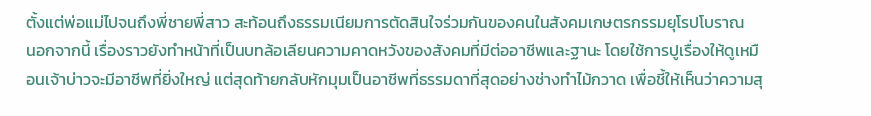ตั้งแต่พ่อแม่ไปจนถึงพี่ชายพี่สาว สะท้อนถึงธรรมเนียมการตัดสินใจร่วมกันของคนในสังคมเกษตรกรรมยุโรปโบราณ
นอกจากนี้ เรื่องราวยังทำหน้าที่เป็นบทล้อเลียนความคาดหวังของสังคมที่มีต่ออาชีพและฐานะ โดยใช้การปูเรื่องให้ดูเหมือนเจ้าบ่าวจะมีอาชีพที่ยิ่งใหญ่ แต่สุดท้ายกลับหักมุมเป็นอาชีพที่ธรรมดาที่สุดอย่างช่างทำไม้กวาด เพื่อชี้ให้เห็นว่าความสุ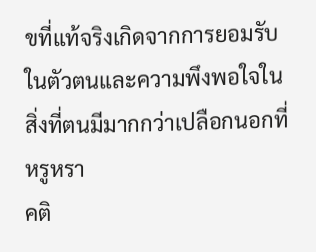ขที่แท้จริงเกิดจากการยอมรับในตัวตนและความพึงพอใจในสิ่งที่ตนมีมากกว่าเปลือกนอกที่หรูหรา
คติ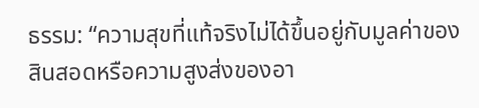ธรรม: “ความสุขที่แท้จริงไม่ได้ขึ้นอยู่กับมูลค่าของสินสอดหรือความสูงส่งของอา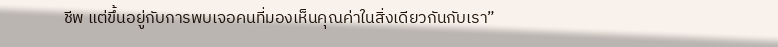ชีพ แต่ขึ้นอยู่กับการพบเจอคนที่มองเห็นคุณค่าในสิ่งเดียวกันกับเรา”